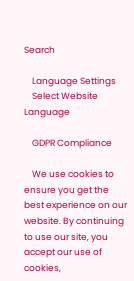Search

    Language Settings
    Select Website Language

    GDPR Compliance

    We use cookies to ensure you get the best experience on our website. By continuing to use our site, you accept our use of cookies,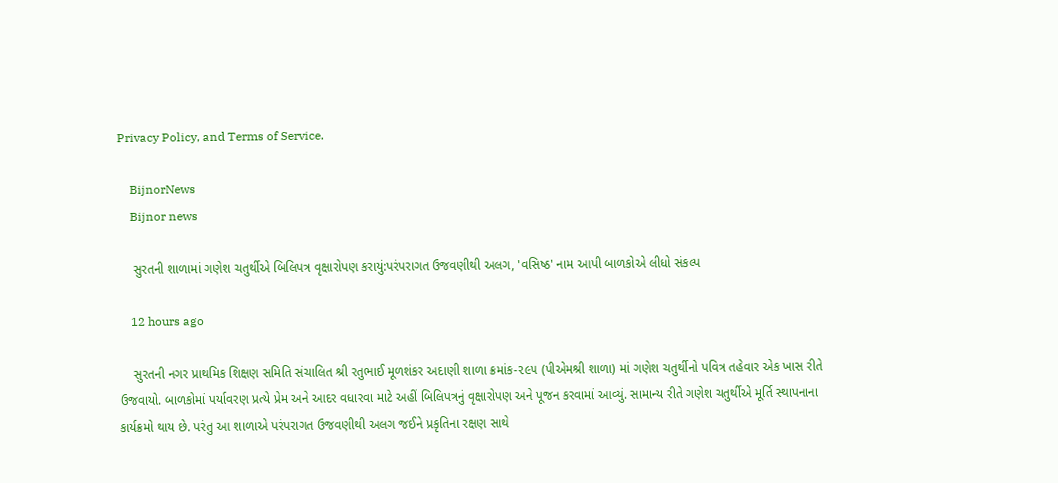Privacy Policy, and Terms of Service.

    BijnorNews
    Bijnor news

    સુરતની શાળામાં ગણેશ ચતુર્થીએ બિલિપત્ર વૃક્ષારોપણ કરાયું:પરંપરાગત ઉજવણીથી અલગ, 'વસિષ્ઠ' નામ આપી બાળકોએ લીધો સંકલ્પ

    12 hours ago

    સુરતની નગર પ્રાથમિક શિક્ષણ સમિતિ સંચાલિત શ્રી રતુભાઈ મૂળશંકર અદાણી શાળા ક્રમાંક-૨૯૫ (પીએમશ્રી શાળા) માં ગણેશ ચતુર્થીનો પવિત્ર તહેવાર એક ખાસ રીતે ઉજવાયો. બાળકોમાં પર્યાવરણ પ્રત્યે પ્રેમ અને આદર વધારવા માટે અહીં બિલિપત્રનું વૃક્ષારોપણ અને પૂજન કરવામાં આવ્યું. સામાન્ય રીતે ગણેશ ચતુર્થીએ મૂર્તિ સ્થાપનાના કાર્યક્રમો થાય છે. પરંતુ આ શાળાએ પરંપરાગત ઉજવણીથી અલગ જઈને પ્રકૃતિના રક્ષણ સાથે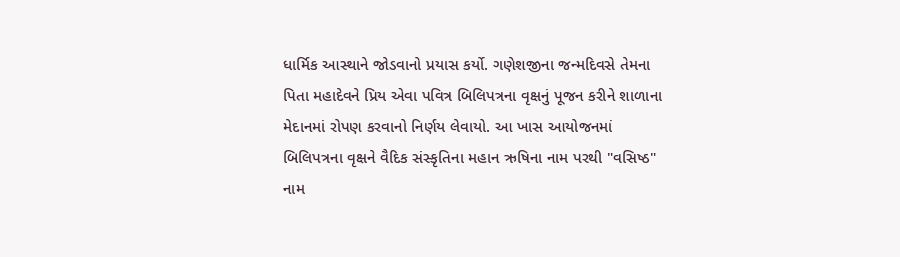ધાર્મિક આસ્થાને જોડવાનો પ્રયાસ કર્યો. ગણેશજીના જન્મદિવસે તેમના પિતા મહાદેવને પ્રિય એવા પવિત્ર બિલિપત્રના વૃક્ષનું પૂજન કરીને શાળાના મેદાનમાં રોપણ કરવાનો નિર્ણય લેવાયો. આ ખાસ આયોજનમાં બિલિપત્રના વૃક્ષને વૈદિક સંસ્કૃતિના મહાન ઋષિના નામ પરથી "વસિષ્ઠ" નામ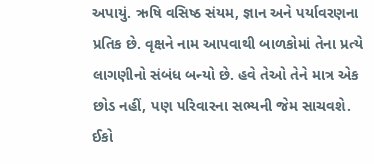અપાયું. ઋષિ વસિષ્ઠ સંયમ, જ્ઞાન અને પર્યાવરણના પ્રતિક છે. વૃક્ષને નામ આપવાથી બાળકોમાં તેના પ્રત્યે લાગણીનો સંબંધ બન્યો છે. હવે તેઓ તેને માત્ર એક છોડ નહીં, પણ પરિવારના સભ્યની જેમ સાચવશે. ઈકો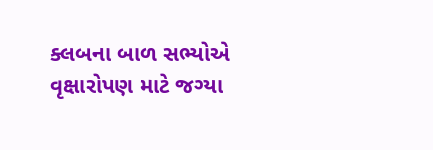ક્લબના બાળ સભ્યોએ વૃક્ષારોપણ માટે જગ્યા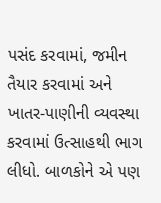પસંદ કરવામાં, જમીન તૈયાર કરવામાં અને ખાતર-પાણીની વ્યવસ્થા કરવામાં ઉત્સાહથી ભાગ લીધો. બાળકોને એ પણ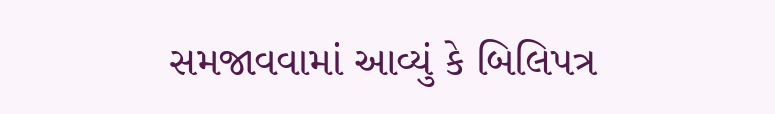સમજાવવામાં આવ્યું કે બિલિપત્ર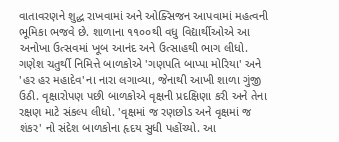વાતાવરણને શુદ્ધ રાખવામાં અને ઓક્સિજન આપવામાં મહત્વની ભૂમિકા ભજવે છે. શાળાના ૧૧૦૦થી વધુ વિદ્યાર્થીઓએ આ અનોખા ઉત્સવમાં ખૂબ આનંદ અને ઉત્સાહથી ભાગ લીધો. ગણેશ ચતુર્થી નિમિત્તે બાળકોએ 'ગણપતિ બાપ્પા મોરિયા' અને 'હર હર મહાદેવ'ના નારા લગાવ્યા, જેનાથી આખી શાળા ગુંજી ઉઠી. વૃક્ષારોપણ પછી બાળકોએ વૃક્ષની પ્રદક્ષિણા કરી અને તેના રક્ષણ માટે સંકલ્પ લીધો. 'વૃક્ષમાં જ રણછોડ અને વૃક્ષમાં જ શંકર' નો સંદેશ બાળકોના હૃદય સુધી પહોંચ્યો. આ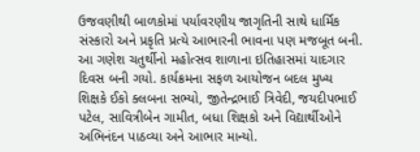ઉજવણીથી બાળકોમાં પર્યાવરણીય જાગૃતિની સાથે ધાર્મિક સંસ્કારો અને પ્રકૃતિ પ્રત્યે આભારની ભાવના પણ મજબૂત બની. આ ગણેશ ચતુર્થીનો મહોત્સવ શાળાના ઇતિહાસમાં યાદગાર દિવસ બની ગયો. કાર્યક્રમના સફળ આયોજન બદલ મુખ્ય શિક્ષકે ઈકો ક્લબના સભ્યો, જીતેન્દ્રભાઈ ત્રિવેદી, જયદીપભાઈ પટેલ, સાવિત્રીબેન ગામીત, બધા શિક્ષકો અને વિદ્યાર્થીઓને અભિનંદન પાઠવ્યા અને આભાર માન્યો.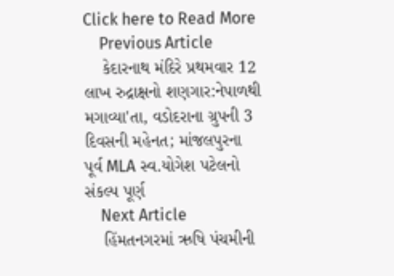Click here to Read More
    Previous Article
    કેદારનાથ મંદિરે પ્રથમવાર 12 લાખ રુદ્રાક્ષનો શણગાર:નેપાળથી મગાવ્યા'તા, વડોદરાના ગ્રુપની 3 દિવસની મહેનત; માંજલપુરના પૂર્વ MLA સ્વ.યોગેશ પટેલનો સંકલ્પ પૂર્ણ
    Next Article
    હિંમતનગરમાં ઋષિ પંચમીની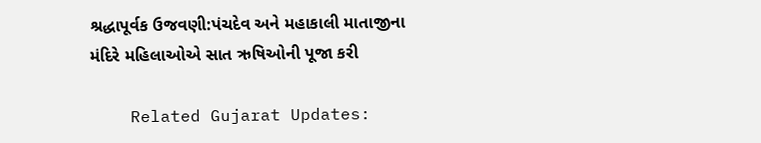શ્રદ્ધાપૂર્વક ઉજવણી:પંચદેવ અને મહાકાલી માતાજીના મંદિરે મહિલાઓએ સાત ઋષિઓની પૂજા કરી

    Related Gujarat Updates: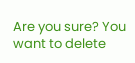Are you sure? You want to delete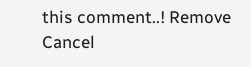this comment..! Remove Cancel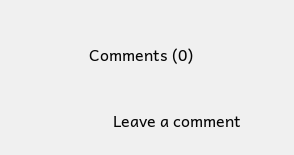Comments (0)

      Leave a comment